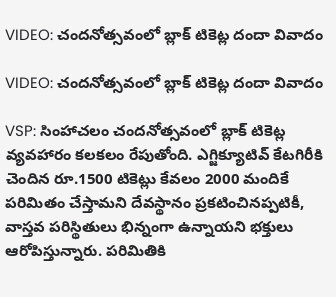VIDEO: చందనోత్సవంలో బ్లాక్ టికెట్ల దందా వివాదం

VIDEO: చందనోత్సవంలో బ్లాక్ టికెట్ల దందా వివాదం

VSP: సింహాచలం చందనోత్సవంలో బ్లాక్ టికెట్ల వ్యవహారం కలకలం రేపుతోంది. ఎగ్జిక్యూటివ్ కేటగిరీకి చెందిన రూ.1500 టికెట్లు కేవలం 2000 మందికే పరిమితం చేస్తామని దేవస్థానం ప్రకటించినప్పటికీ, వాస్తవ పరిస్థితులు భిన్నంగా ఉన్నాయని భక్తులు ఆరోపిస్తున్నారు. పరిమితికి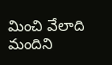మించి వేలాది మందిని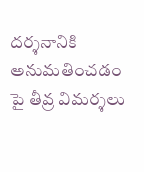దర్శనానికి అనుమతించడం పై తీవ్ర విమర్శలు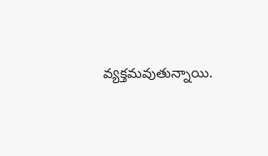వ్యక్తమవుతున్నాయి.